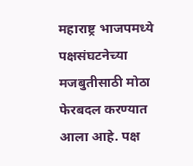महाराष्ट्र भाजपमध्ये पक्षसंघटनेच्या मजबुतीसाठी मोठा फेरबदल करण्यात आला आहे. पक्ष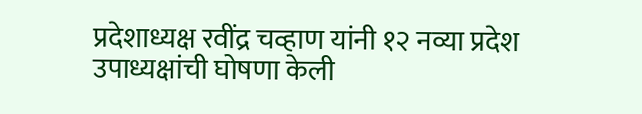प्रदेशाध्यक्ष रवींद्र चव्हाण यांनी १२ नव्या प्रदेश उपाध्यक्षांची घोषणा केली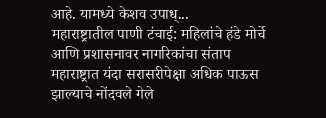आहे. यामध्ये केशव उपाध्...
महाराष्ट्रातील पाणी टंचाई: महिलांचे हंडे मोर्चे आणि प्रशासनावर नागरिकांचा संताप
महाराष्ट्रात यंदा सरासरीपेक्षा अधिक पाऊस झाल्याचे नोंदवले गेले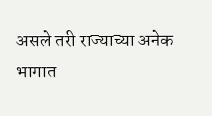असले तरी राज्याच्या अनेक भागात